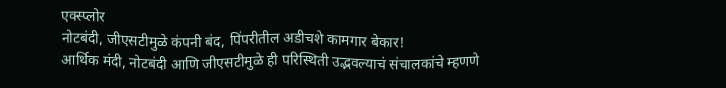एक्स्प्लोर
नोटबंदी, जीएसटीमुळे कंपनी बंद, पिंपरीतील अडीचशे कामगार बेकार!
आर्थिक मंदी, नोटबंदी आणि जीएसटीमुळे ही परिस्थिती उद्भवल्याचं संचालकांचे म्हणणे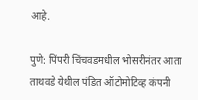आहे.

पुणे: पिंपरी चिंचवडमधील भोसरीनंतर आता ताथवडे येथील पंडित ऑटोमोटिव्ह कंपनी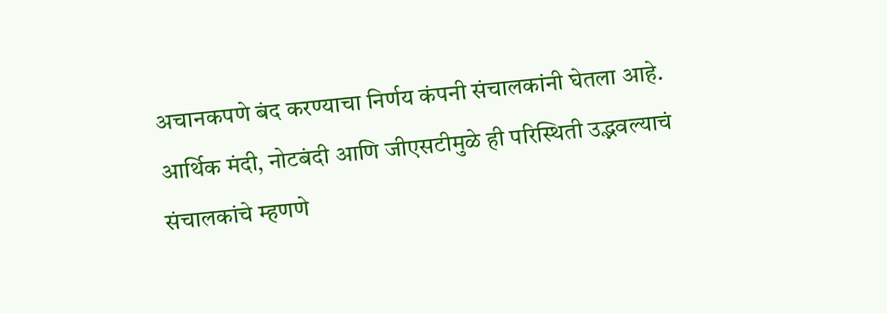अचानकपणे बंद करण्याचा निर्णय कंपनी संचालकांनी घेतला आहे. आर्थिक मंदी, नोटबंदी आणि जीएसटीमुळे ही परिस्थिती उद्भवल्याचं संचालकांचे म्हणणे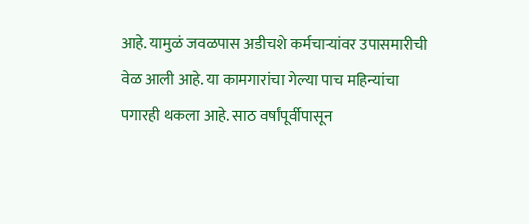आहे. यामुळं जवळपास अडीचशे कर्मचाऱ्यांवर उपासमारीची वेळ आली आहे. या कामगारांचा गेल्या पाच महिन्यांचा पगारही थकला आहे. साठ वर्षांपूर्वीपासून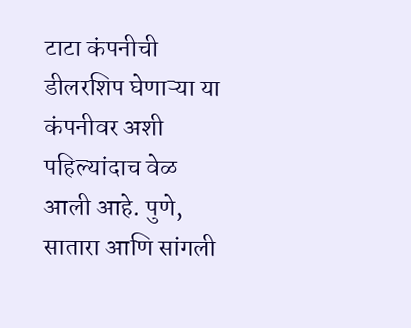टाटा कंपनीची डीलरशिप घेणाऱ्या या कंपनीवर अशी पहिल्यांदाच वेळ आली आहे. पुणे, सातारा आणि सांगली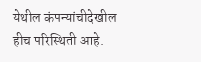येथील कंपन्यांचीदेखील हीच परिस्थिती आहे.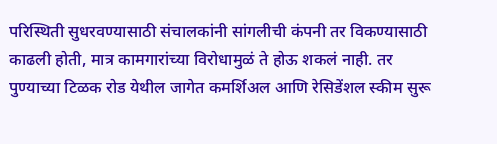परिस्थिती सुधरवण्यासाठी संचालकांनी सांगलीची कंपनी तर विकण्यासाठी काढली होती, मात्र कामगारांच्या विरोधामुळं ते होऊ शकलं नाही. तर पुण्याच्या टिळक रोड येथील जागेत कमर्शिअल आणि रेसिडेंशल स्कीम सुरू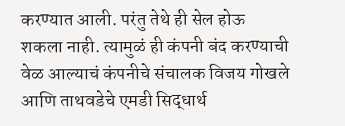करण्यात आली. परंतु तेथे ही सेल होऊ शकला नाही. त्यामुळं ही कंपनी बंद करण्याची वेळ आल्याचं कंपनीचे संचालक विजय गोखले आणि ताथवडेचे एमडी सिद्धार्थ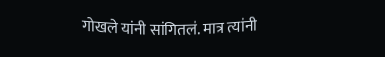गोखले यांनी सांगितलं. मात्र त्यांनी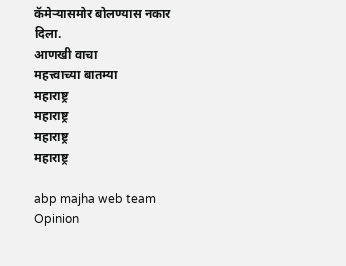कॅमेऱ्यासमोर बोलण्यास नकार दिला.
आणखी वाचा
महत्त्वाच्या बातम्या
महाराष्ट्र
महाराष्ट्र
महाराष्ट्र
महाराष्ट्र

abp majha web team
Opinion